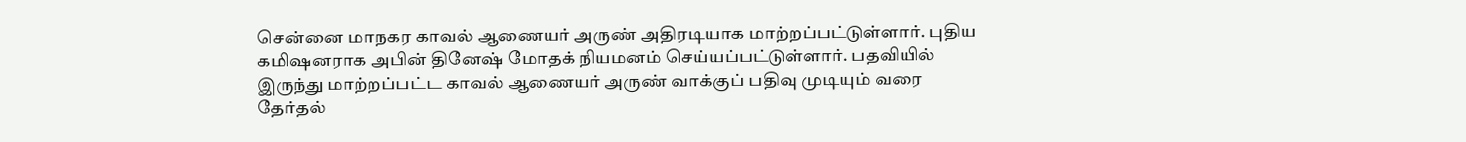சென்னை மாநகர காவல் ஆணையர் அருண் அதிரடியாக மாற்றப்பட்டுள்ளார். புதிய கமிஷனராக அபின் தினேஷ் மோதக் நியமனம் செய்யப்பட்டுள்ளார். பதவியில் இருந்து மாற்றப்பட்ட காவல் ஆணையர் அருண் வாக்குப் பதிவு முடியும் வரை தேர்தல்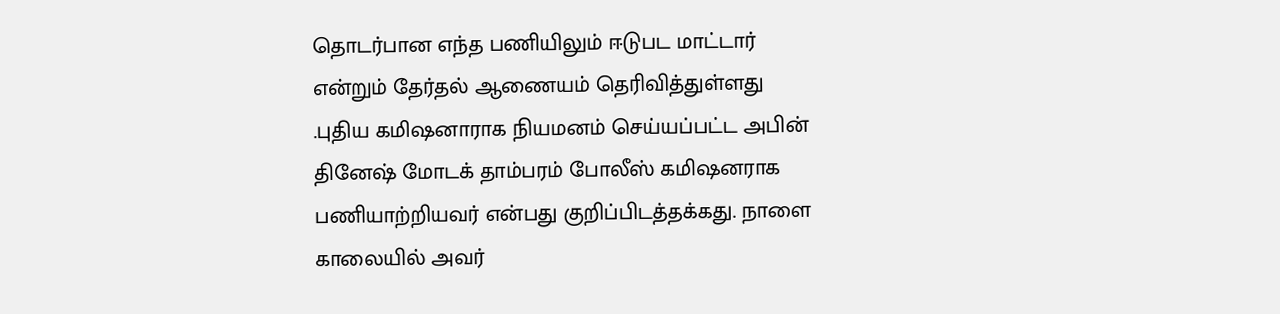தொடர்பான எந்த பணியிலும் ஈடுபட மாட்டார் என்றும் தேர்தல் ஆணையம் தெரிவித்துள்ளது
.புதிய கமிஷனாராக நியமனம் செய்யப்பட்ட அபின் தினேஷ் மோடக் தாம்பரம் போலீஸ் கமிஷனராக பணியாற்றியவர் என்பது குறிப்பிடத்தக்கது. நாளை காலையில் அவர்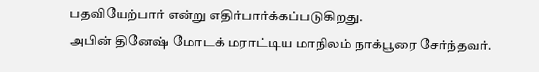பதவியேற்பார் என்று எதிர்பார்க்கப்படுகிறது.
அபின் தினேஷ் மோடக் மராட்டிய மாநிலம் நாக்பூரை சேர்ந்தவர்.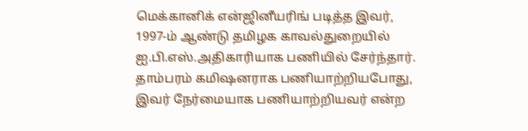மெக்கானிக் என்ஜினீயரிங் படித்த இவர், 1997-ம் ஆண்டு தமிழக காவல்துறையில் ஐ.பி.எஸ்.அதிகாரியாக பணியில் சேர்ந்தார். தாம்பரம் கமிஷனராக பணியாற்றியபோது, இவர் நேர்மையாக பணியாற்றியவர் என்ற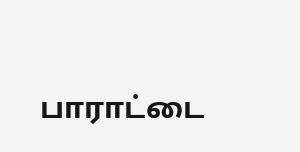பாராட்டை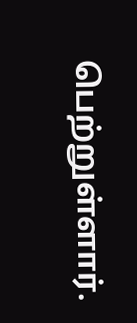பெற்றுள்ளார்.